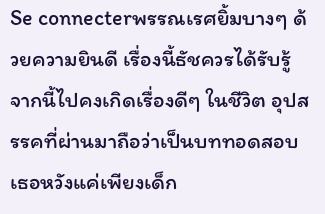Se connecterพรรณเรศยิ้มบางๆ ด้วยความยินดี เรื่องนี้ธัชควรได้รับรู้ จากนี้ไปคงเกิดเรื่องดีๆ ในชีวิต อุปสรรคที่ผ่านมาถือว่าเป็นบททอดสอบ เธอหวังแค่เพียงเด็ก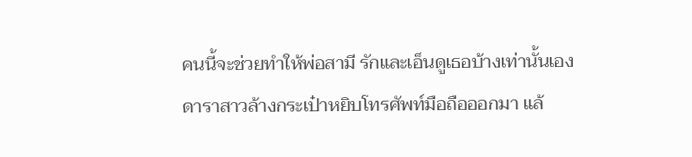คนนี้จะช่วยทำให้พ่อสามี รักและเอ็นดูเธอบ้างเท่านั้นเอง
ดาราสาวล้างกระเป๋าหยิบโทรศัพท์มือถือออกมา แล้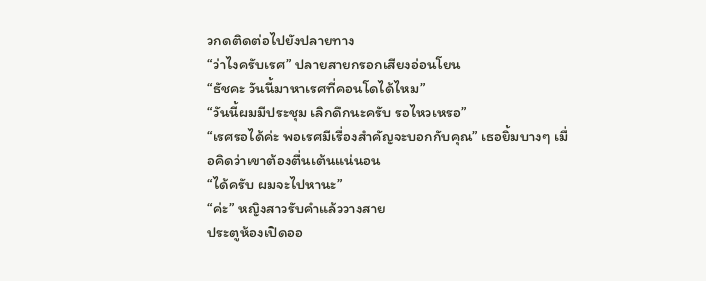วกดติดต่อไปยังปลายทาง
“ว่าไงครับเรศ” ปลายสายกรอกเสียงอ่อนโยน
“ธัชคะ วันนี้มาหาเรศที่คอนโดได้ไหม”
“วันนี้ผมมีประชุม เลิกดึกนะครับ รอไหวเหรอ”
“เรศรอได้ค่ะ พอเรศมีเรื่องสำคัญจะบอกกับคุณ” เธอยิ้มบางๆ เมื่อคิดว่าเขาต้องตื่นเต้นแน่นอน
“ได้ครับ ผมจะไปหานะ”
“ค่ะ” หญิงสาวรับคำแล้ววางสาย
ประตูห้องเปิดออ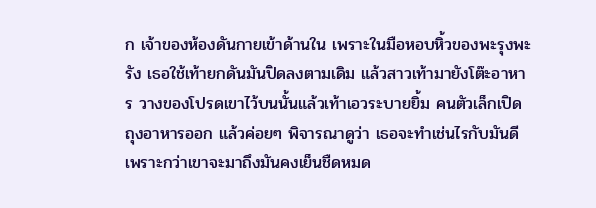ก เจ้าของห้องดันกายเข้าด้านใน เพราะในมือหอบหิ้วของพะรุงพะรัง เธอใช้เท้ายกดันมันปิดลงตามเดิม แล้วสาวเท้ามายังโต๊ะอาหาร วางของโปรดเขาไว้บนนั้นแล้วเท้าเอวระบายยิ้ม คนตัวเล็กเปิดถุงอาหารออก แล้วค่อยๆ พิจารณาดูว่า เธอจะทำเช่นไรกับมันดี เพราะกว่าเขาจะมาถึงมันคงเย็นชืดหมด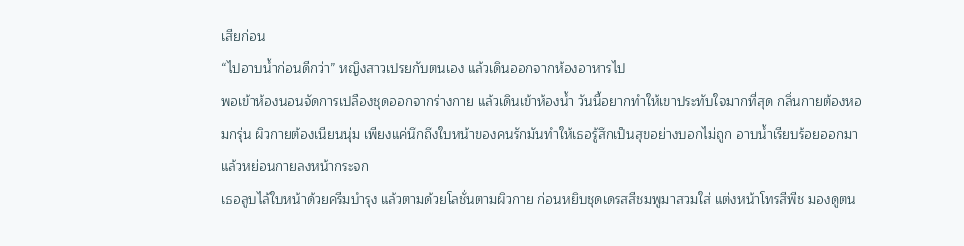เสียก่อน
“ไปอาบน้ำก่อนดีกว่า” หญิงสาวเปรยกับตนเอง แล้วเดินออกจากห้องอาหารไป
พอเข้าห้องนอนจัดการเปลืองชุดออกจากร่างกาย แล้วเดินเข้าห้องน้ำ วันนี้อยากทำให้เขาประทับใจมากที่สุด กลิ่นกายต้องหอมกรุ่น ผิวกายต้องเนียนนุ่ม เพียงแค่นึกถึงใบหน้าของคนรักมันทำให้เธอรู้สึกเป็นสุขอย่างบอกไม่ถูก อาบน้ำเรียบร้อยออกมาแล้วหย่อนกายลงหน้ากระจก
เธอลูบไล้ใบหน้าด้วยครีมบำรุง แล้วตามด้วยโลชั่นตามผิวกาย ก่อนหยิบชุดเดรสสีชมพูมาสวมใส่ แต่งหน้าโทรสีพีช มองดูตน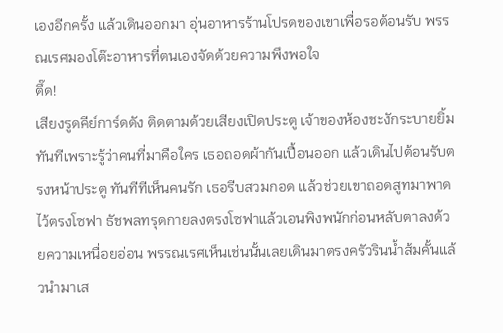เองอีกครั้ง แล้วเดินออกมา อุ่นอาหารร้านโปรดของเขาเพื่อรอต้อนรับ พรรณเรศมองโต๊ะอาหารที่ตนเองจัดด้วยความพึงพอใจ
ตึ๊ด!
เสียงรูดคีย์การ์ดดัง ติดตามด้วยเสียงเปิดประตู เจ้าของห้องชะงักระบายยิ้มทันทีเพราะรู้ว่าคนที่มาคือใคร เธอถอดผ้ากันเปื้อนออก แล้วเดินไปต้อนรับตรงหน้าประตู ทันทีทีเห็นคนรัก เธอรีบสวมกอด แล้วช่วยเขาถอดสูทมาพาดไว้ตรงโซฟา ธัชพลทรุดกายลงตรงโซฟาแล้วเอนพิงพนักก่อนหลับตาลงด้วยความเหนื่อยอ่อน พรรณเรศเห็นเช่นนั้นเลยเดินมาตรงครัวรินน้ำส้มคั้นแล้วนำมาเส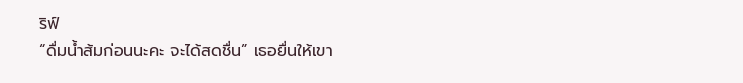ริฟ์
“ดื่มน้ำส้มก่อนนะคะ จะได้สดชื่น” เธอยื่นให้เขา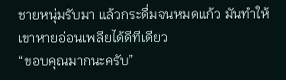ชายหนุ่มรับมา แล้วกระดื่มจนหมดแก้ว มันทำให้เขาหายอ่อนเพลียได้ดีทีเดียว
“ขอบคุณมากนะครับ”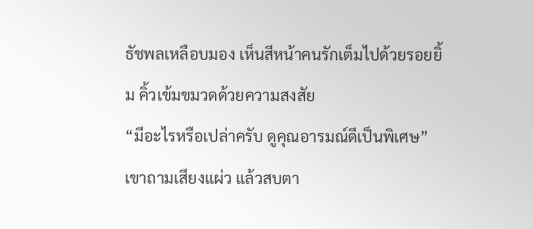ธัชพลเหลือบมอง เห็นสีหน้าคนรักเต็มไปด้วยรอยยิ้ม คิ้วเข้มขมวดด้วยความสงสัย
“มีอะไรหรือเปล่าครับ ดูคุณอารมณ์ดีเป็นพิเศษ” เขาถามเสียงแผ่ว แล้วสบตา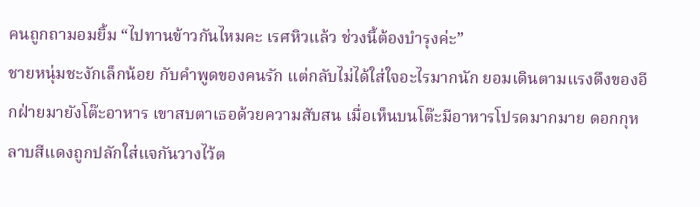คนถูกถามอมยิ้ม “ไปทานข้าวกันไหมคะ เรศหิวแล้ว ช่วงนี้ต้องบำรุงค่ะ”
ชายหนุ่มชะงักเล็กน้อย กับคำพูดของคนรัก แต่กลับไม่ได้ใส่ใจอะไรมากนัก ยอมเดินตามแรงดึงของอีกฝ่ายมายังโต๊ะอาหาร เขาสบตาเธอด้วยความสับสน เมื่อเห็นบนโต๊ะมีอาหารโปรดมากมาย ดอกกุหลาบสีแดงถูกปลักใส่แจกันวางไว้ต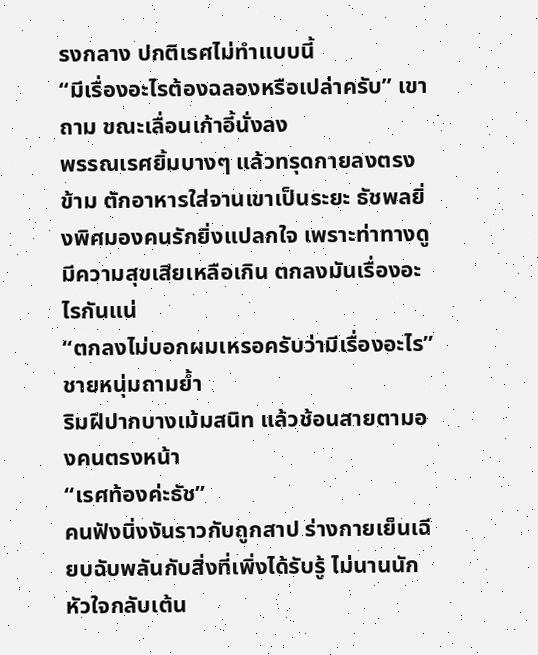รงกลาง ปกติเรศไม่ทำแบบนี้
“มีเรื่องอะไรต้องฉลองหรือเปล่าครับ” เขาถาม ขณะเลื่อนเก้าอี้นั่งลง
พรรณเรศยิ้มบางๆ แล้วทรุดกายลงตรงข้าม ตักอาหารใส่จานเขาเป็นระยะ ธัชพลยิ่งพิศมองคนรักยิ่งแปลกใจ เพราะท่าทางดูมีความสุขเสียเหลือเกิน ตกลงมันเรื่องอะไรกันแน่
“ตกลงไม่บอกผมเหรอครับว่ามีเรื่องอะไร” ชายหนุ่มถามย้ำ
ริมฝีปากบางเม้มสนิท แล้วช้อนสายตามองคนตรงหน้า
“เรศท้องค่ะธัช”
คนฟังนิ่งงันราวกับถูกสาป ร่างกายเย็นเฉียบฉับพลันกับสิ่งที่เพิ่งได้รับรู้ ไม่นานนักหัวใจกลับเต้น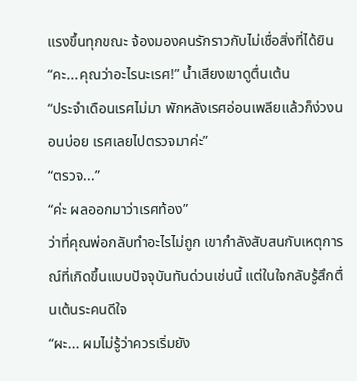แรงขึ้นทุกขณะ จ้องมองคนรักราวกับไม่เชื่อสิ่งที่ได้ยิน
“คะ...คุณว่าอะไรนะเรศ!” น้ำเสียงเขาดูตื่นเต้น
“ประจำเดือนเรศไม่มา พักหลังเรศอ่อนเพลียแล้วก็ง่วงนอนบ่อย เรศเลยไปตรวจมาค่ะ”
“ตรวจ...”
“ค่ะ ผลออกมาว่าเรศท้อง”
ว่าที่คุณพ่อกลับทำอะไรไม่ถูก เขากำลังสับสนกับเหตุการณ์ที่เกิดขึ้นแบบปัจจุบันทันด่วนเช่นนี้ แต่ในใจกลับรู้สึกตื่นเต้นระคนดีใจ
“ผะ... ผมไม่รู้ว่าควรเริ่มยัง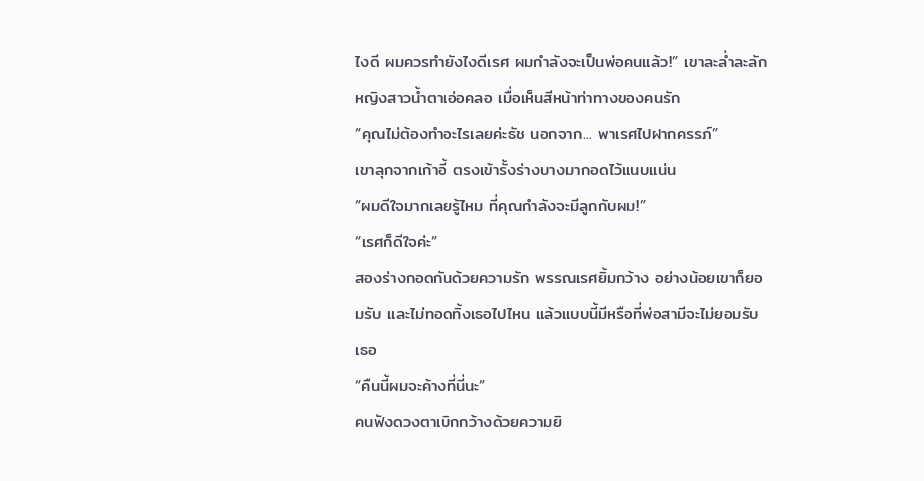ไงดี ผมควรทำยังไงดีเรศ ผมกำลังจะเป็นพ่อคนแล้ว!” เขาละล่ำละลัก
หญิงสาวน้ำตาเอ่อคลอ เมื่อเห็นสีหน้าท่าทางของคนรัก
“คุณไม่ต้องทำอะไรเลยค่ะธัช นอกจาก... พาเรศไปฝากครรภ์”
เขาลุกจากเก้าอี้ ตรงเข้ารั้งร่างบางมากอดไว้แนบแน่น
“ผมดีใจมากเลยรู้ไหม ที่คุณกำลังจะมีลูกกับผม!”
“เรศก็ดีใจค่ะ”
สองร่างกอดกันด้วยความรัก พรรณเรศยิ้มกว้าง อย่างน้อยเขาก็ยอมรับ และไม่ทอดทิ้งเธอไปไหน แล้วแบบนี้มีหรือที่พ่อสามีจะไม่ยอมรับเธอ
“คืนนี้ผมจะค้างที่นี่นะ”
คนฟังดวงตาเบิกกว้างด้วยความยิ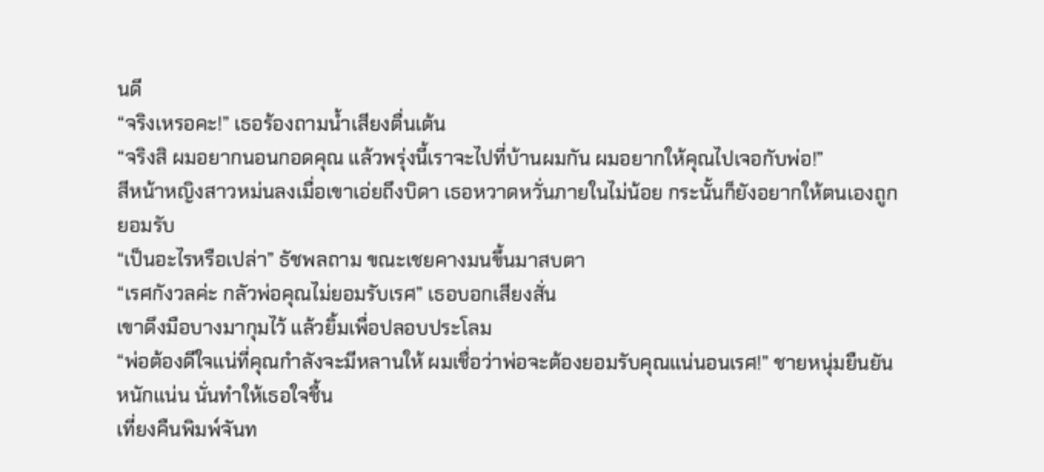นดี
“จริงเหรอคะ!” เธอร้องถามน้ำเสียงตื่นเต้น
“จริงสิ ผมอยากนอนกอดคุณ แล้วพรุ่งนี้เราจะไปที่บ้านผมกัน ผมอยากให้คุณไปเจอกับพ่อ!”
สีหน้าหญิงสาวหม่นลงเมื่อเขาเอ่ยถึงบิดา เธอหวาดหวั่นภายในไม่น้อย กระนั้นก็ยังอยากให้ตนเองถูกยอมรับ
“เป็นอะไรหรือเปล่า” ธัชพลถาม ขณะเชยคางมนขึ้นมาสบตา
“เรศกังวลค่ะ กลัวพ่อคุณไม่ยอมรับเรศ” เธอบอกเสียงสั่น
เขาดึงมือบางมากุมไว้ แล้วยิ้มเพื่อปลอบประโลม
“พ่อต้องดีใจแน่ที่คุณกำลังจะมีหลานให้ ผมเชื่อว่าพ่อจะต้องยอมรับคุณแน่นอนเรศ!” ชายหนุ่มยืนยันหนักแน่น นั่นทำให้เธอใจชื้น
เที่ยงคืนพิมพ์จันท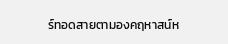ร์ทอดสายตามองคฤหาสน์ห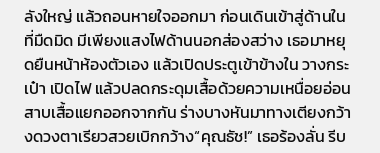ลังใหญ่ แล้วถอนหายใจออกมา ก่อนเดินเข้าสู่ด้านในที่มืดมิด มีเพียงแสงไฟด้านนอกส่องสว่าง เธอมาหยุดยืนหน้าห้องตัวเอง แล้วเปิดประตูเข้าข้างใน วางกระเป๋า เปิดไฟ แล้วปลดกระดุมเสื้อด้วยความเหนื่อยอ่อน สาบเสื้อแยกออกจากกัน ร่างบางหันมาทางเตียงกว้างดวงตาเรียวสวยเบิกกว้าง“คุณธัช!” เธอร้องลั่น รีบ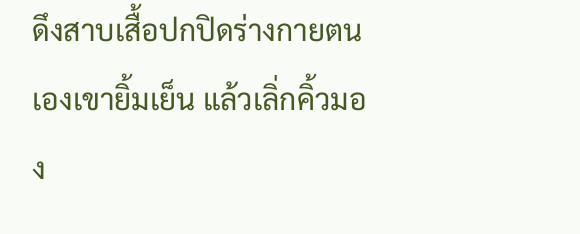ดึงสาบเสื้อปกปิดร่างกายตนเองเขายิ้มเย็น แล้วเลิ่กคิ้วมอง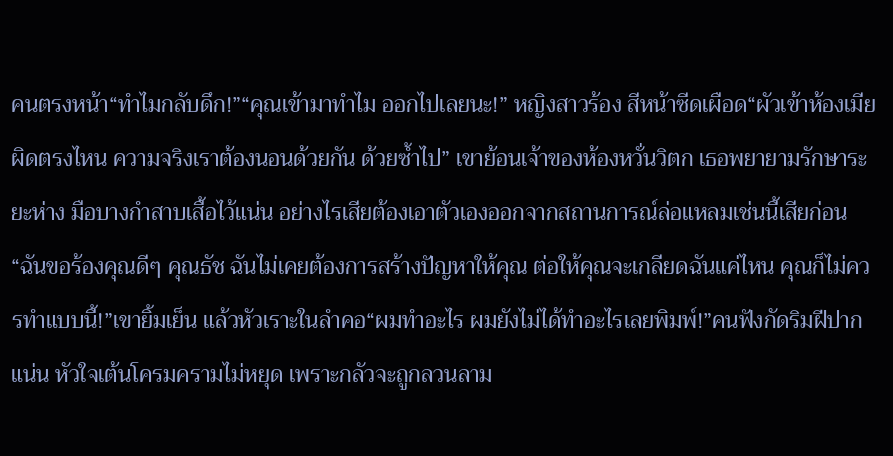คนตรงหน้า“ทำไมกลับดึก!”“คุณเข้ามาทำไม ออกไปเลยนะ!” หญิงสาวร้อง สีหน้าซีดเผือด“ผัวเข้าห้องเมียผิดตรงไหน ความจริงเราต้องนอนด้วยกัน ด้วยซ้ำไป” เขาย้อนเจ้าของห้องหวั่นวิตก เธอพยายามรักษาระยะห่าง มือบางกำสาบเสื้อไว้แน่น อย่างไรเสียต้องเอาตัวเองออกจากสถานการณ์ล่อแหลมเช่นนี้เสียก่อน“ฉันขอร้องคุณดีๆ คุณธัช ฉันไม่เคยต้องการสร้างปัญหาให้คุณ ต่อให้คุณจะเกลียดฉันแค่ไหน คุณก็ไม่ควรทำแบบนี้!”เขายิ้มเย็น แล้วหัวเราะในลำคอ“ผมทำอะไร ผมยังไม่ได้ทำอะไรเลยพิมพ์!”คนฟังกัดริมฝีปากแน่น หัวใจเต้นโครมครามไม่หยุด เพราะกลัวจะถูกลวนลาม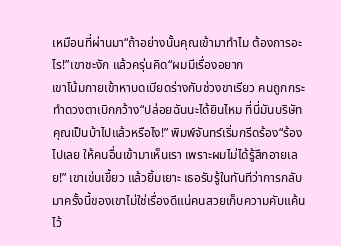เหมือนที่ผ่านมา“ถ้าอย่างนั้นคุณเข้ามาทำไม ต้องการอะไร!”เขาชะงัก แล้วครุ่นคิด“ผมมีเรื่องอยาก
เขาโน้มกายเข้าหาบดเบียดร่างกับช่วงขาเรียว คนถูกกระทำดวงตาเบิกกว้าง“ปล่อยฉันนะได้ยินไหม ที่นี่มันบริษัทคุณเป็นบ้าไปแล้วหรือไง!” พิมพ์จันทร์เริ่มกรีดร้อง“ร้องไปเลย ให้คนอื่นเข้ามาเห็นเรา เพราะผมไม่ได้รู้สึกอายเลย!” เขาเข่นเขี้ยว แล้วยิ้มเยาะ เธอรับรู้ในทันทีว่าการกลับมาครั้งนี้ของเขาไม่ใช่เรื่องดีแน่คนสวยเก็บความคับแค้นไว้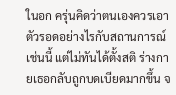ในอก ครุ่นคิดว่าตนเองควรเอาตัวรอดอย่างไรกับสถานการณ์เช่นนี้ แต่ไม่ทันได้ตั้งสติ ร่างกายเธอกลับถูกบดเบียดมากขึ้น จ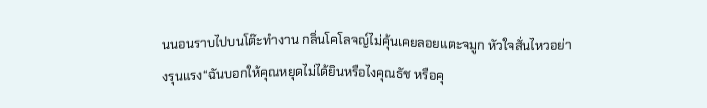นนอนราบไปบนโต๊ะทำงาน กลิ่นโคโลจญ์ไม่คุ้นเคยลอยแตะจมูก หัวใจสั่นไหวอย่างรุนแรง“ฉันบอกให้คุณหยุดไม่ได้ยินหรือไงคุณธัช หรือคุ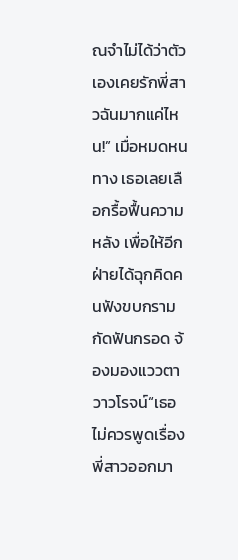ณจำไม่ได้ว่าตัวเองเคยรักพี่สาวฉันมากแค่ไหน!” เมื่อหมดหนทาง เธอเลยเลือกรื้อฟื้นความหลัง เพื่อให้อีกฝ่ายได้ฉุกคิดคนฟังขบกรามกัดฟันกรอด จ้องมองแววตาวาวโรจน์“เธอไม่ควรพูดเรื่องพี่สาวออกมา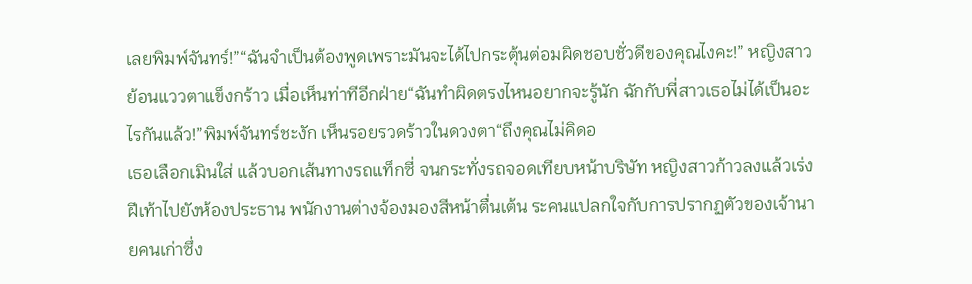เลยพิมพ์จันทร์!”“ฉันจำเป็นต้องพูดเพราะมันจะได้ไปกระตุ้นต่อมผิดชอบชั่วดีของคุณไงคะ!” หญิงสาวย้อนแววตาแข็งกร้าว เมื่อเห็นท่าทีอีกฝ่าย“ฉันทำผิดตรงไหนอยากจะรู้นัก ฉักกับพี่สาวเธอไม่ได้เป็นอะไรกันแล้ว!”พิมพ์จันทร์ชะงัก เห็นรอยรวดร้าวในดวงตา“ถึงคุณไม่คิดอ
เธอเลือกเมินใส่ แล้วบอกเส้นทางรถแท็กซี่ จนกระทั่งรถจอดเทียบหน้าบริษัท หญิงสาวก้าวลงแล้วเร่งฝีเท้าไปยังห้องประธาน พนักงานต่างจ้องมองสีหน้าตื่นเต้น ระคนแปลกใจกับการปรากฏตัวของเจ้านายคนเก่าซึ่ง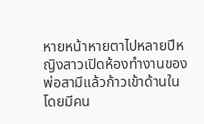หายหน้าหายตาไปหลายปีหญิงสาวเปิดห้องทำงานของพ่อสามีแล้วก้าวเข้าด้านใน โดยมีคน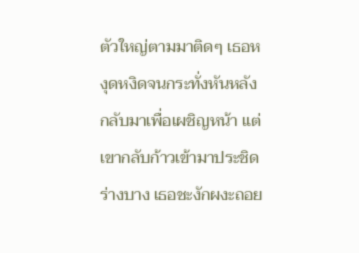ตัวใหญ่ตามมาติดๆ เธอหงุดหงิดจนกระทั่งหันหลังกลับมาเพื่อเผชิญหน้า แต่เขากลับก้าวเข้ามาประชิดร่างบาง เธอชะงักผงะถอย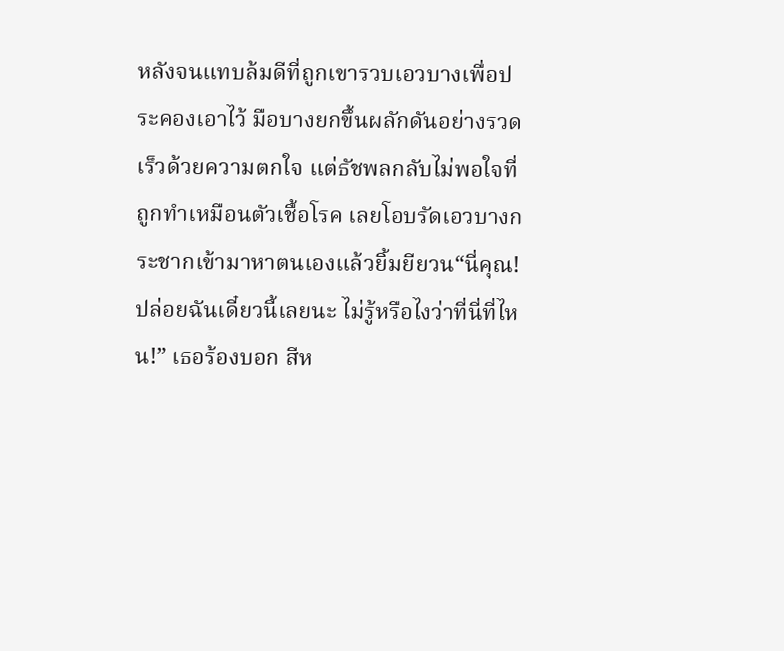หลังจนแทบล้มดีที่ถูกเขารวบเอวบางเพื่อประคองเอาไว้ มือบางยกขึ้นผลักดันอย่างรวดเร็วด้วยความตกใจ แต่ธัชพลกลับไม่พอใจที่ถูกทำเหมือนตัวเชื้อโรค เลยโอบรัดเอวบางกระชากเข้ามาหาตนเองแล้วยิ้มยียวน“นี่คุณ! ปล่อยฉันเดี๋ยวนี้เลยนะ ไม่รู้หรือไงว่าที่นี่ที่ไหน!” เธอร้องบอก สีห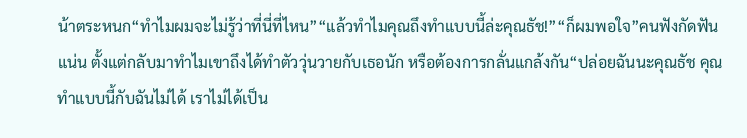น้าตระหนก“ทำไมผมจะไม่รู้ว่าที่นี่ที่ไหน”“แล้วทำไมคุณถึงทำแบบนี้ล่ะคุณธัช!”“ก็ผมพอใจ”คนฟังกัดฟันแน่น ตั้งแต่กลับมาทำไมเขาถึงได้ทำตัววุ่นวายกับเธอนัก หรือต้องการกลั่นแกล้งกัน“ปล่อยฉันนะคุณธัช คุณทำแบบนี้กับฉันไม่ได้ เราไม่ได้เป็น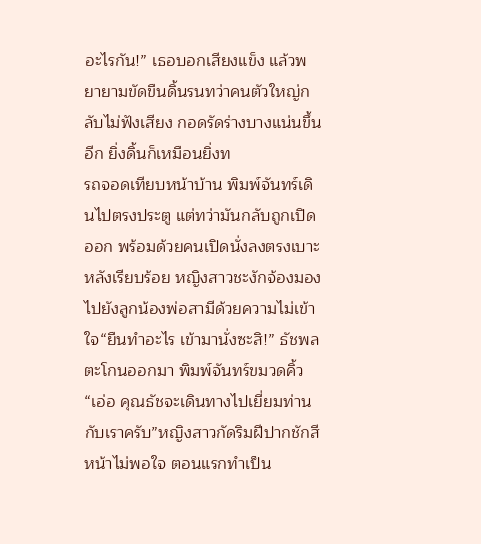อะไรกัน!” เธอบอกเสียงแข็ง แล้วพยายามขัดขืนดิ้นรนทว่าคนตัวใหญ่กลับไม่ฟังเสียง กอดรัดร่างบางแน่นขึ้นอีก ยิ่งดิ้นก็เหมือนยิ่งท
รถจอดเทียบหน้าบ้าน พิมพ์จันทร์เดินไปตรงประตู แต่ทว่ามันกลับถูกเปิดออก พร้อมด้วยคนเปิดนั่งลงตรงเบาะหลังเรียบร้อย หญิงสาวชะงักจ้องมองไปยังลูกน้องพ่อสามีด้วยความไม่เข้าใจ“ยืนทำอะไร เข้ามานั่งซะสิ!” ธัชพลตะโกนออกมา พิมพ์จันทร์ขมวดคิ้ว“เอ่อ คุณธัชจะเดินทางไปเยี่ยมท่านกับเราครับ”หญิงสาวกัดริมฝีปากชักสีหน้าไม่พอใจ ตอนแรกทำเป็น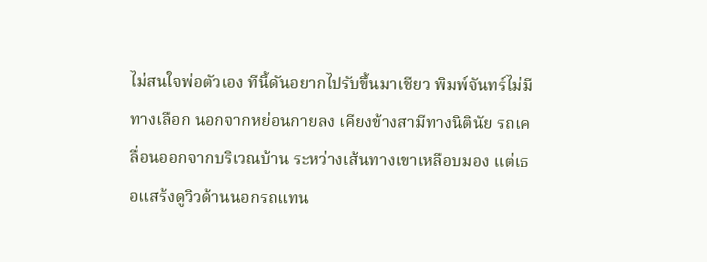ไม่สนใจพ่อตัวเอง ทีนี้ดันอยากไปรับขึ้นมาเชียว พิมพ์จันทร์ไม่มีทางเลือก นอกจากหย่อนกายลง เคียงข้างสามีทางนิตินัย รถเคลื่อนออกจากบริเวณบ้าน ระหว่างเส้นทางเขาเหลือบมอง แต่เธอแสร้งดูวิวด้านนอกรถแทน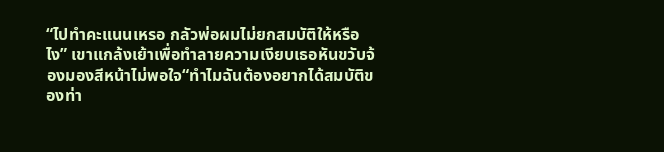“ไปทำคะแนนเหรอ กลัวพ่อผมไม่ยกสมบัติให้หรือไง” เขาแกล้งเย้าเพื่อทำลายความเงียบเธอหันขวับจ้องมองสีหน้าไม่พอใจ“ทำไมฉันต้องอยากได้สมบัติของท่า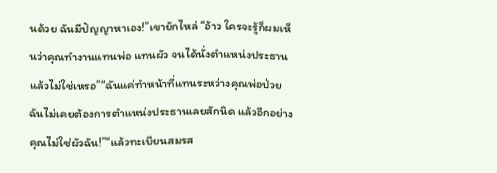นด้วย ฉันมีปัญญาหาเอง!”เขายักไหล่ “อ้าว ใครจะรู้ก็ผมเห็นว่าคุณทำงานแทนพ่อ แทนผัว จนได้นั่งตำแหน่งประธานแล้วไม่ใช่เหรอ”“ฉันแค่ทำหน้าที่แทนระหว่างคุณพ่อป่วย ฉันไม่เคยต้องการตำแหน่งประธานเลยสักนิด แล้วอีกอย่างคุณไม่ใช่ผัวฉัน!”“แล้วทะเบียนสมรส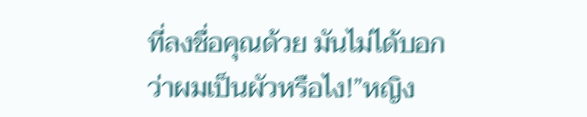ที่ลงชื่อคุณด้วย มันไม่ได้บอกว่าผมเป็นผัวหรือไง!”หญิง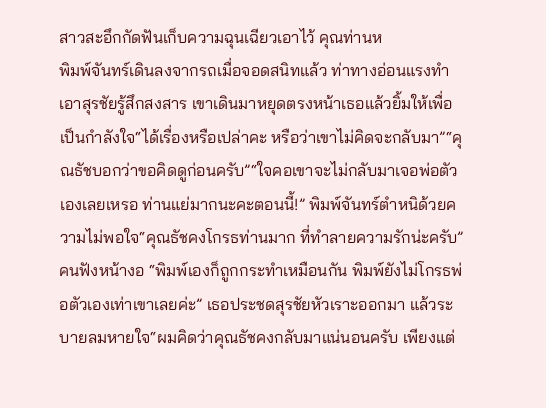สาวสะอึกกัดฟันเก็บความฉุนเฉียวเอาไว้ คุณท่านห
พิมพ์จันทร์เดินลงจากรถเมื่อจอดสนิทแล้ว ท่าทางอ่อนแรงทำเอาสุรชัยรู้สึกสงสาร เขาเดินมาหยุดตรงหน้าเธอแล้วยิ้มให้เพื่อเป็นกำลังใจ“ได้เรื่องหรือเปล่าคะ หรือว่าเขาไม่คิดจะกลับมา”“คุณธัชบอกว่าขอคิดดูก่อนครับ”“ใจคอเขาจะไม่กลับมาเจอพ่อตัวเองเลยเหรอ ท่านแย่มากนะคะตอนนี้!” พิมพ์จันทร์ตำหนิด้วยความไม่พอใจ“คุณธัชคงโกรธท่านมาก ที่ทำลายความรักน่ะครับ”คนฟังหน้างอ “พิมพ์เองก็ถูกกระทำเหมือนกัน พิมพ์ยังไม่โกรธพ่อตัวเองเท่าเขาเลยค่ะ” เธอประชดสุรชัยหัวเราะออกมา แล้วระบายลมหายใจ“ผมคิดว่าคุณธัชคงกลับมาแน่นอนครับ เพียงแต่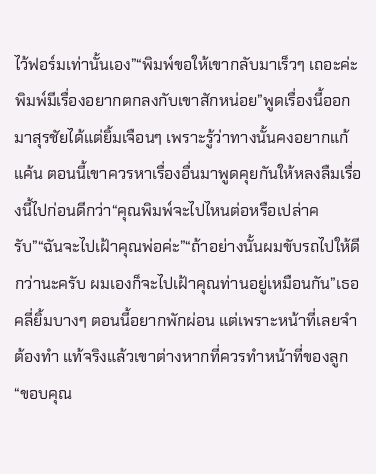ไว้ฟอร์มเท่านั้นเอง”“พิมพ์ขอให้เขากลับมาเร็วๆ เถอะค่ะ พิมพ์มีเรื่องอยากตกลงกับเขาสักหน่อย”พูดเรื่องนี้ออกมาสุรชัยได้แต่ยิ้มเจือนๆ เพราะรู้ว่าทางนั้นคงอยากแก้แค้น ตอนนี้เขาควรหาเรื่องอื่นมาพูดคุยกันให้หลงลืมเรื่องนี้ไปก่อนดีกว่า“คุณพิมพ์จะไปไหนต่อหรือเปล่าครับ”“ฉันจะไปเฝ้าคุณพ่อค่ะ”“ถ้าอย่างนั้นผมขับรถไปให้ดีกว่านะครับ ผมเองก็จะไปเฝ้าคุณท่านอยู่เหมือนกัน”เธอคลี่ยิ้มบางๆ ตอนนี้อยากพักผ่อน แต่เพราะหน้าที่เลยจำต้องทำ แท้จริงแล้วเขาต่างหากที่ควรทำหน้าที่ของลูก“ขอบคุณ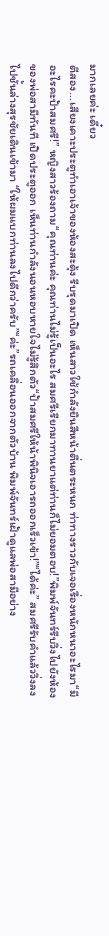มากเลยค่ะ เดี๋ยว
ตีสอง...เสียงเคาะประตูทำเอาเจ้าของห้องสะดุ้ง รีบรุดมาเปิด เห็นสาวใช้กำลังยืนสีหน้าตื่นตระหนก ท่าทางราวกับเจอเรื่องหนักหนาอะไรมา“มีอะไรคะป้าสมศรี!” หญิงสาวร้องถาม“คุณท่านค่ะ คุณท่านไม่รู้เป็นอะไร สมศรีเรียกมาทานยาแต่ท่านก็ไม่ยอมตอบ!”พิมพ์จันทร์รีบวิ่งไปยังห้องของพ่อสามีทันที เปิดประตูออก เห็นท่านกำลังนอนหอบหายใจไม่รู้สึกตัว“ป้าสมศรีให้น้าพินิจเอารถออกเร็วเข้า!”“ได้ค่ะ” สมศรีรับคำแล้ววิ่งลงไปชั้นล่างสุรชัยเดินเข้ามา “ให้ผมแบกท่านลงไปดีกว่าครับ”“ค่ะ”รถเคลื่อนออกจากตัวบ้าน พิมพ์จันทร์เฝ้าดูแลพ่อสามีอย่าง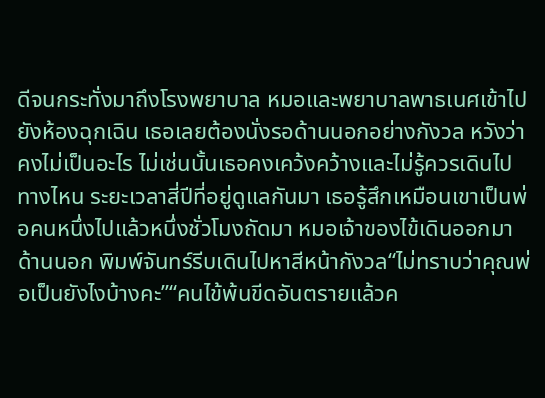ดีจนกระทั่งมาถึงโรงพยาบาล หมอและพยาบาลพาธเนศเข้าไปยังห้องฉุกเฉิน เธอเลยต้องนั่งรอด้านนอกอย่างกังวล หวังว่าคงไม่เป็นอะไร ไม่เช่นนั้นเธอคงเคว้งคว้างและไม่รู้ควรเดินไปทางไหน ระยะเวลาสี่ปีที่อยู่ดูแลกันมา เธอรู้สึกเหมือนเขาเป็นพ่อคนหนึ่งไปแล้วหนึ่งชั่วโมงถัดมา หมอเจ้าของไข้เดินออกมาด้านนอก พิมพ์จันทร์รีบเดินไปหาสีหน้ากังวล“ไม่ทราบว่าคุณพ่อเป็นยังไงบ้างคะ”“คนไข้พ้นขีดอันตรายแล้วค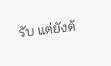รับ แต่ยังต้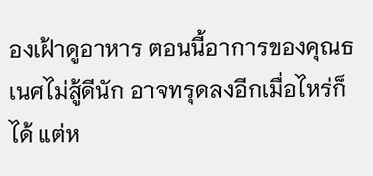องเฝ้าดูอาหาร ตอนนี้อาการของคุณธเนศไม่สู้ดีนัก อาจทรุดลงอีกเมื่อไหร่ก็ได้ แต่ห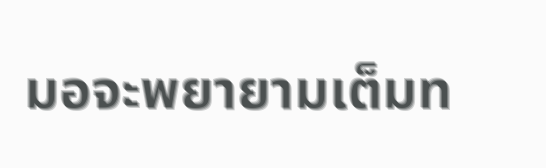มอจะพยายามเต็มท